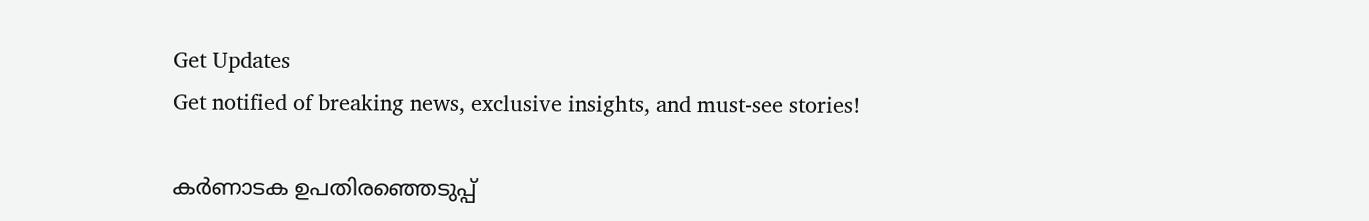Get Updates
Get notified of breaking news, exclusive insights, and must-see stories!

കർണാടക ഉപതിരഞ്ഞെടുപ്പ്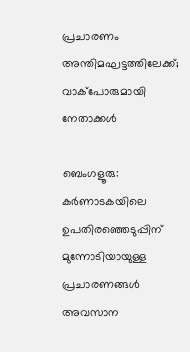പ്രചാരണം അന്തിമഘട്ടത്തിലേക്ക്; വാക്പോരുമായി നേതാക്കൾ

ബെംഗളൂരു: കർണാടകയിലെ ഉപതിരഞ്ഞെടുപ്പിന് മുന്നോടിയായുള്ള പ്രചാരണങ്ങൾ അവസാന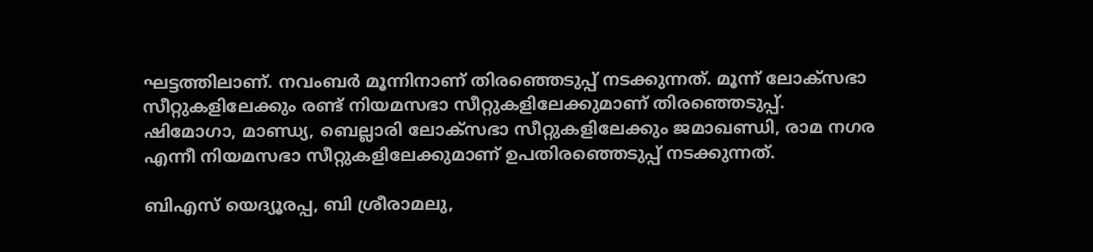ഘട്ടത്തിലാണ്. നവംബർ മൂന്നിനാണ് തിരഞ്ഞെടുപ്പ് നടക്കുന്നത്. മൂന്ന് ലോക്സഭാ സീറ്റുകളിലേക്കും രണ്ട് നിയമസഭാ സീറ്റുകളിലേക്കുമാണ് തിരഞ്ഞെടുപ്പ്. ഷിമോഗാ, മാണ്ഡ്യ, ബെല്ലാരി ലോക്സഭാ സീറ്റുകളിലേക്കും ജമാഖണ്ഡി, രാമ നഗര എന്നീ നിയമസഭാ സീറ്റുകളിലേക്കുമാണ് ഉപതിരഞ്ഞെടുപ്പ് നടക്കുന്നത്.

ബിഎസ് യെദ്യൂരപ്പ, ബി ശ്രീരാമലു,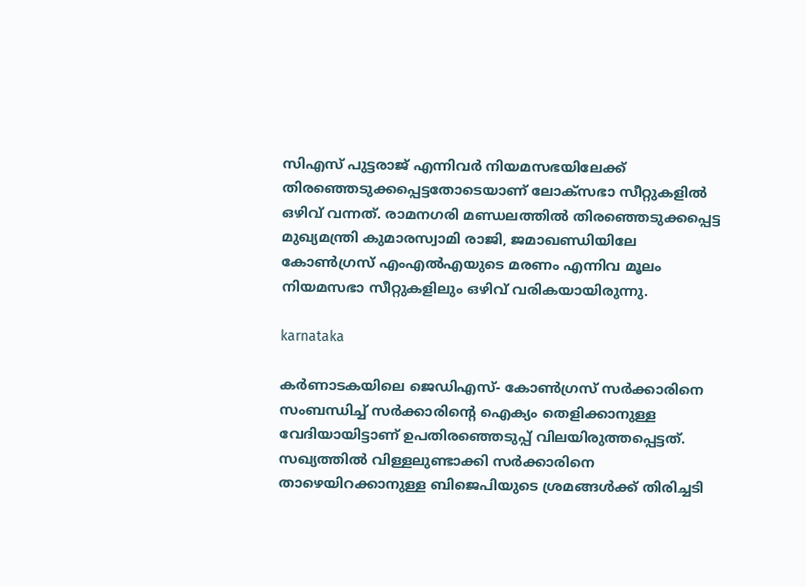സിഎസ് പുട്ടരാജ് എന്നിവർ നിയമസഭയിലേക്ക് തിരഞ്ഞെടുക്കപ്പെട്ടതോടെയാണ് ലോക്സഭാ സീറ്റുകളിൽ ഒഴിവ് വന്നത്. രാമനഗരി മണ്ഡലത്തിൽ തിരഞ്ഞെടുക്കപ്പെട്ട മുഖ്യമന്ത്രി കുമാരസ്വാമി രാജി, ജമാഖണ്ഡിയിലേ കോൺഗ്രസ് എംഎൽഎയുടെ മരണം എന്നിവ മൂലം നിയമസഭാ സീറ്റുകളിലും ഒഴിവ് വരികയായിരുന്നു.

karnataka

കർണാടകയിലെ ജെഡിഎസ്- കോൺഗ്രസ് സർക്കാരിനെ സംബന്ധിച്ച് സർക്കാരിന്റെ ഐക്യം തെളിക്കാനുള്ള വേദിയായിട്ടാണ് ഉപതിരഞ്ഞെടുപ്പ് വിലയിരുത്തപ്പെട്ടത്. സഖ്യത്തിൽ വിള്ളലുണ്ടാക്കി സർക്കാരിനെ താഴെയിറക്കാനുള്ള ബിജെപിയുടെ ശ്രമങ്ങൾക്ക് തിരിച്ചടി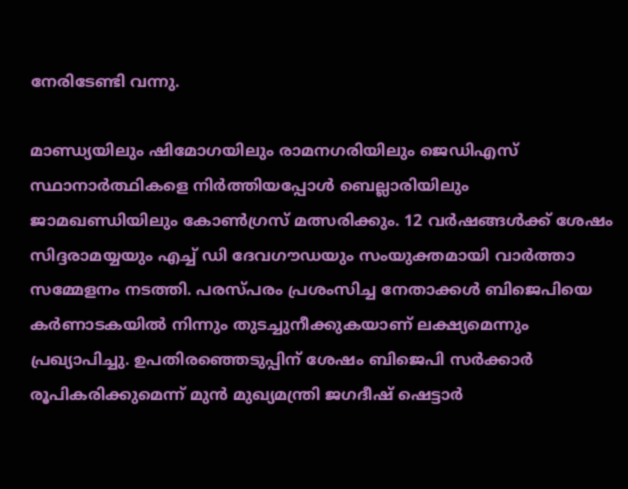നേരിടേണ്ടി വന്നു.

മാണ്ഡ്യയിലും ഷിമോഗയിലും രാമനഗരിയിലും ജെഡിഎസ് സ്ഥാനാർത്ഥികളെ നിർത്തിയപ്പോൾ ബെല്ലാരിയിലും ജാമഖണ്ഡിയിലും കോൺഗ്രസ് മത്സരിക്കും. 12 വർഷങ്ങൾക്ക് ശേഷം സിദ്ദരാമയ്യയും എച്ച് ഡി ദേവഗൗഡയും സംയുക്തമായി വാർത്താ സമ്മേളനം നടത്തി. പരസ്പരം പ്രശംസിച്ച നേതാക്കൾ ബിജെപിയെ കർണാടകയിൽ നിന്നും തുടച്ചുനീക്കുകയാണ് ലക്ഷ്യമെന്നും പ്രഖ്യാപിച്ചു. ഉപതിരഞ്ഞെടുപ്പിന് ശേഷം ബിജെപി സർക്കാർ രൂപികരിക്കുമെന്ന് മുൻ മുഖ്യമന്ത്രി ജഗദീഷ് ഷെട്ടാർ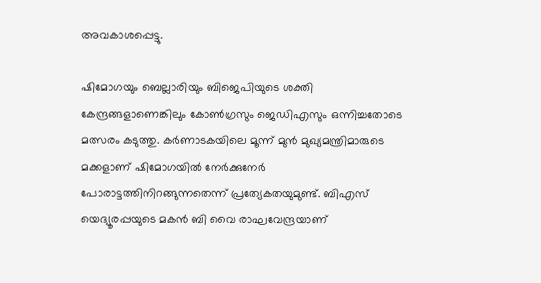അവകാശപ്പെട്ടു.

ഷിമോഗയും ബെല്ലാരിയും ബിജെപിയുടെ ശക്തി കേന്ദ്രങ്ങളാണെങ്കിലും കോൺഗ്രസും ജെഡിഎസും ഒന്നിച്ചതോടെ മത്സരം കടുത്തു. കർണാടകയിലെ മൂന്ന് മുൻ മുഖ്യമന്ത്രിമാരുടെ മക്കളാണ് ഷിമോഗയിൽ നേർക്കുനേർ പോരാട്ടത്തിനിറങ്ങുന്നതെന്ന് പ്രത്യേകതയുമുണ്ട്. ബിഎസ് യെദ്യൂരപ്പയുടെ മകൻ ബി വൈ രാഘവേന്ദ്രയാണ്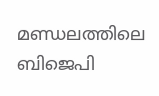മണ്ഡലത്തിലെ ബിജെപി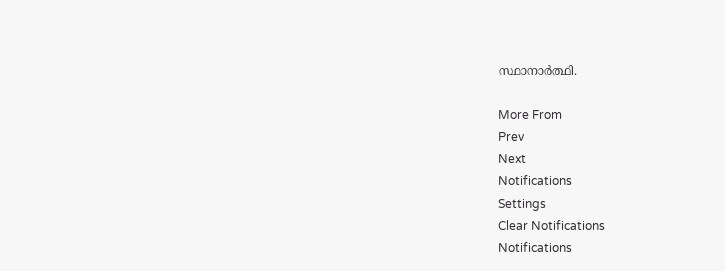സ്ഥാനാർത്ഥി.

More From
Prev
Next
Notifications
Settings
Clear Notifications
Notifications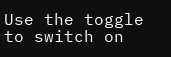Use the toggle to switch on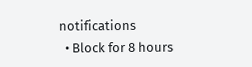notifications
  • Block for 8 hours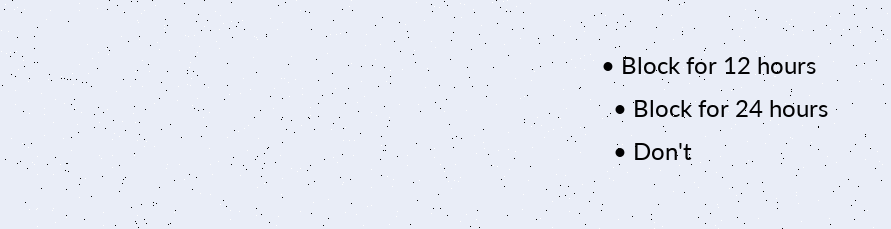• Block for 12 hours
  • Block for 24 hours
  • Don't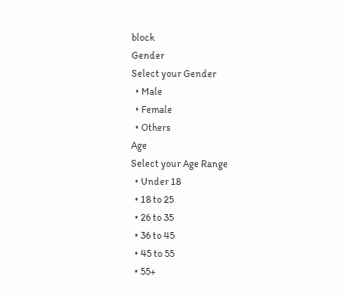block
Gender
Select your Gender
  • Male
  • Female
  • Others
Age
Select your Age Range
  • Under 18
  • 18 to 25
  • 26 to 35
  • 36 to 45
  • 45 to 55
  • 55+